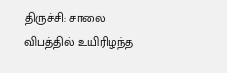திருச்சி: சாலை விபத்தில் உயிரிழந்த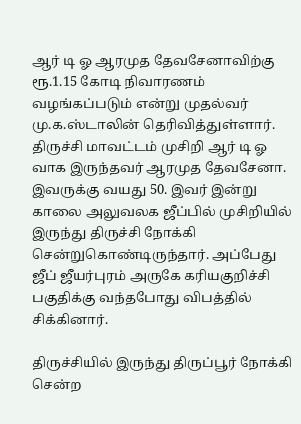ஆர் டி ஓ ஆரமுத தேவசேனாவிற்கு ரூ.1.15 கோடி நிவாரணம் வழங்கப்படும் என்று முதல்வர் மு.க.ஸ்டாலின் தெரிவித்துள்ளார்.
திருச்சி மாவட்டம் முசிறி ஆர் டி ஓ வாக இருந்தவர் ஆரமுத தேவசேனா. இவருக்கு வயது 50. இவர் இன்று காலை அலுவலக ஜீப்பில் முசிறியில் இருந்து திருச்சி நோக்கி சென்றுகொண்டிருந்தார். அப்பேது ஜீப் ஜீயர்புரம் அருகே கரியகுறிச்சி பகுதிக்கு வந்தபோது விபத்தில் சிக்கினார்.

திருச்சியில் இருந்து திருப்பூர் நோக்கி சென்ற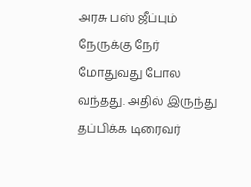அரசு பஸ் ஜீப்பும் நேருக்கு நேர் மோதுவது போல வந்தது. அதில் இருந்து தப்பிக்க டிரைவர்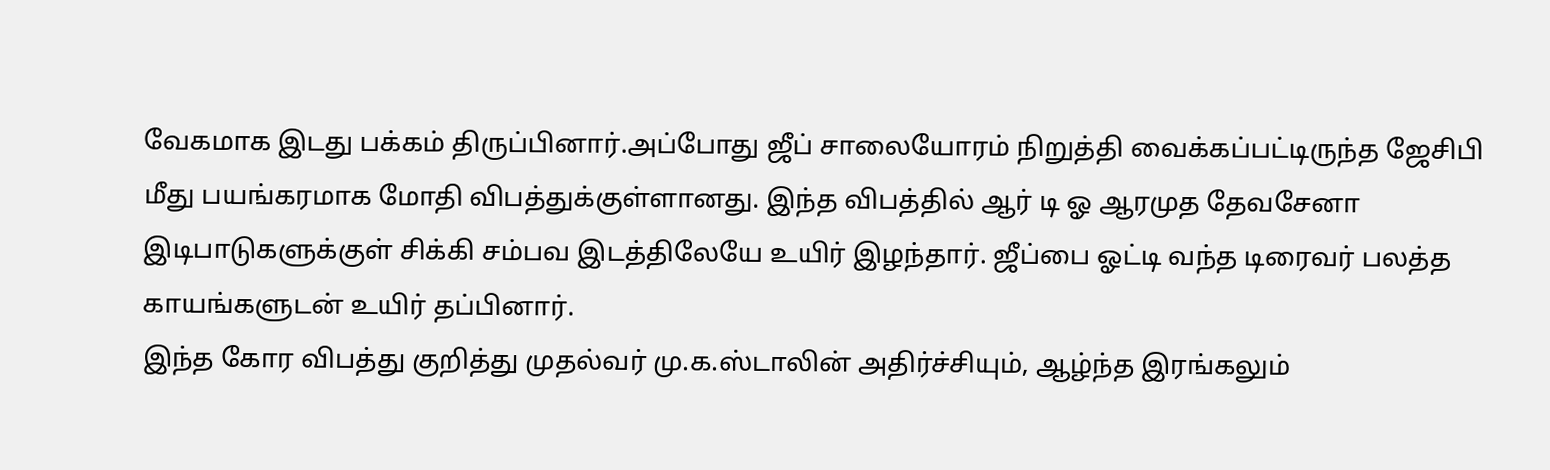வேகமாக இடது பக்கம் திருப்பினார்.அப்போது ஜீப் சாலையோரம் நிறுத்தி வைக்கப்பட்டிருந்த ஜேசிபி மீது பயங்கரமாக மோதி விபத்துக்குள்ளானது. இந்த விபத்தில் ஆர் டி ஓ ஆரமுத தேவசேனா இடிபாடுகளுக்குள் சிக்கி சம்பவ இடத்திலேயே உயிர் இழந்தார். ஜீப்பை ஓட்டி வந்த டிரைவர் பலத்த காயங்களுடன் உயிர் தப்பினார்.
இந்த கோர விபத்து குறித்து முதல்வர் மு.க.ஸ்டாலின் அதிர்ச்சியும், ஆழ்ந்த இரங்கலும்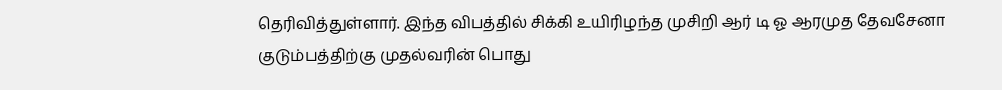தெரிவித்துள்ளார். இந்த விபத்தில் சிக்கி உயிரிழந்த முசிறி ஆர் டி ஓ ஆரமுத தேவசேனா குடும்பத்திற்கு முதல்வரின் பொது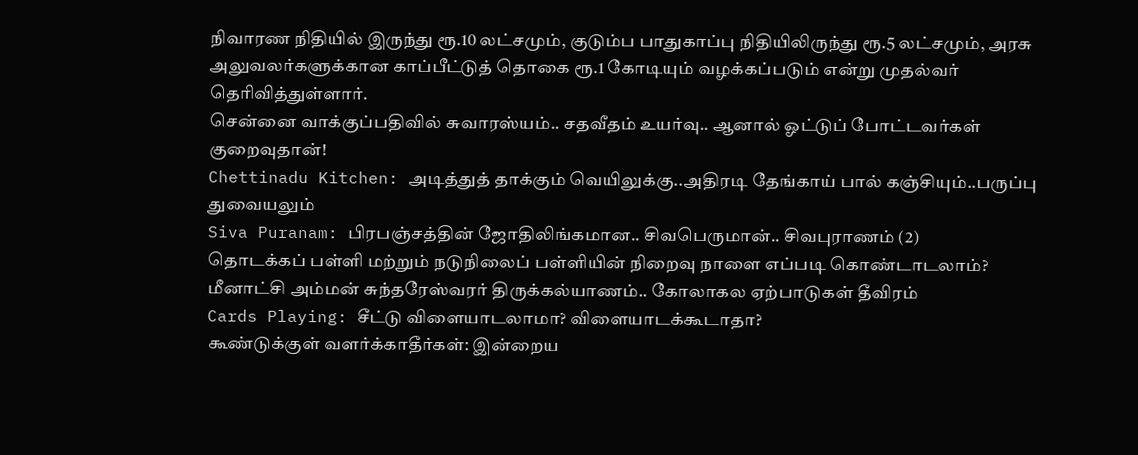நிவாரண நிதியில் இருந்து ரூ.10 லட்சமும், குடும்ப பாதுகாப்பு நிதியிலிருந்து ரூ.5 லட்சமும், அரசு அலுவலர்களுக்கான காப்பீட்டுத் தொகை ரூ.1 கோடியும் வழக்கப்படும் என்று முதல்வர் தெரிவித்துள்ளார்.
சென்னை வாக்குப்பதிவில் சுவாரஸ்யம்.. சதவீதம் உயர்வு.. ஆனால் ஓட்டுப் போட்டவர்கள் குறைவுதான்!
Chettinadu Kitchen: அடித்துத் தாக்கும் வெயிலுக்கு..அதிரடி தேங்காய் பால் கஞ்சியும்..பருப்பு துவையலும்
Siva Puranam: பிரபஞ்சத்தின் ஜோதிலிங்கமான.. சிவபெருமான்.. சிவபுராணம் (2)
தொடக்கப் பள்ளி மற்றும் நடுநிலைப் பள்ளியின் நிறைவு நாளை எப்படி கொண்டாடலாம்?
மீனாட்சி அம்மன் சுந்தரேஸ்வரர் திருக்கல்யாணம்.. கோலாகல ஏற்பாடுகள் தீவிரம்
Cards Playing: சீட்டு விளையாடலாமா? விளையாடக்கூடாதா?
கூண்டுக்குள் வளர்க்காதீர்கள்: இன்றைய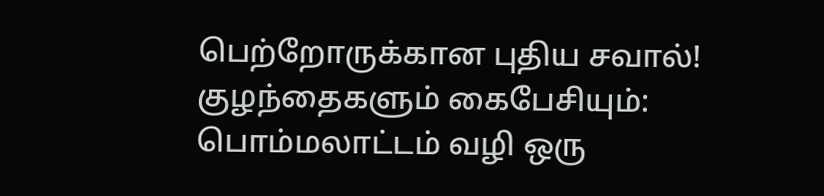பெற்றோருக்கான புதிய சவால்!
குழந்தைகளும் கைபேசியும்: பொம்மலாட்டம் வழி ஒரு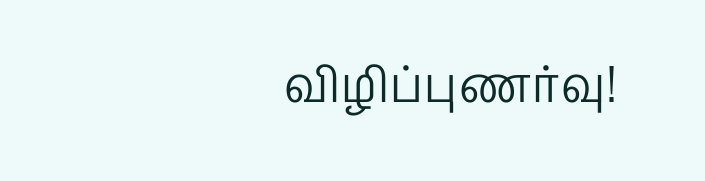விழிப்புணர்வு!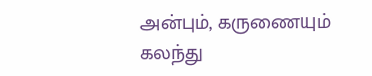அன்பும், கருணையும் கலந்து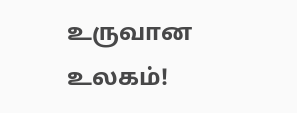உருவான உலகம்!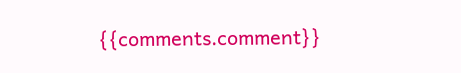{{comments.comment}}